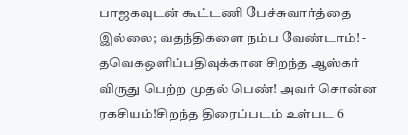பாஜகவுடன் கூட்டணி பேச்சுவார்த்தை இல்லை; வதந்திகளை நம்ப வேண்டாம்! - தவெகஒளிப்பதிவுக்கான சிறந்த ஆஸ்கர் விருது பெற்ற முதல் பெண்! அவர் சொன்ன ரகசியம்!சிறந்த திரைப்படம் உள்பட 6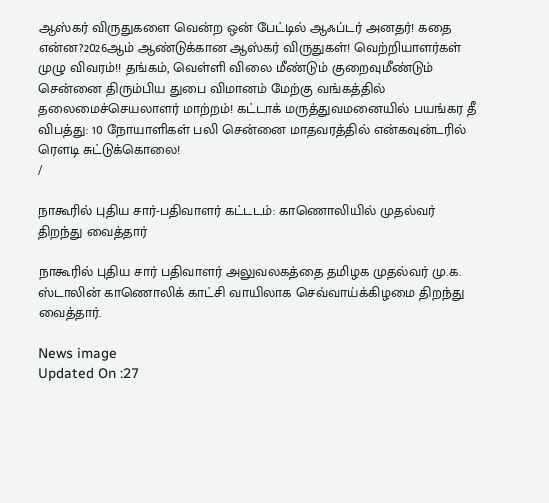ஆஸ்கர் விருதுகளை வென்ற ஒன் பேட்டில் ஆஃப்டர் அனதர்! கதை என்ன?2026ஆம் ஆண்டுக்கான ஆஸ்கர் விருதுகள்! வெற்றியாளர்கள் முழு விவரம்!! தங்கம், வெள்ளி விலை மீண்டும் குறைவுமீண்டும் சென்னை திரும்பிய துபை விமானம் மேற்கு வங்கத்தில் தலைமைச்செயலாளர் மாற்றம்! கட்டாக் மருத்துவமனையில் பயங்கர தீ விபத்து: 10 நோயாளிகள் பலி சென்னை மாதவரத்தில் என்கவுன்டரில் ரௌடி சுட்டுக்கொலை!
/

நாகூரில் புதிய சார்-பதிவாளர் கட்டடம்: காணொலியில் முதல்வர் திறந்து வைத்தார்

நாகூரில் புதிய சார் பதிவாளர் அலுவலகத்தை தமிழக முதல்வர் மு.க. ஸ்டாலின் காணொலிக் காட்சி வாயிலாக செவ்வாய்க்கிழமை திறந்து வைத்தார்.

News image
Updated On :27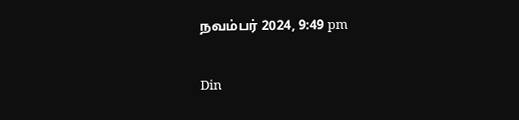நவம்பர் 2024, 9:49 pm

Din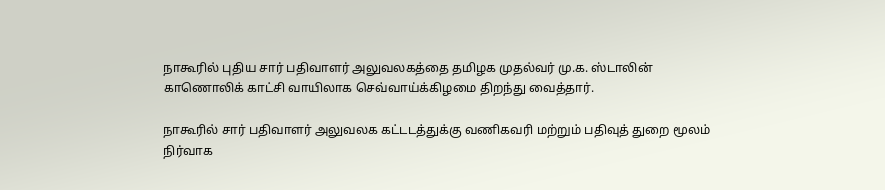நாகூரில் புதிய சார் பதிவாளர் அலுவலகத்தை தமிழக முதல்வர் மு.க. ஸ்டாலின் காணொலிக் காட்சி வாயிலாக செவ்வாய்க்கிழமை திறந்து வைத்தார்.

நாகூரில் சார் பதிவாளர் அலுவலக கட்டடத்துக்கு வணிகவரி மற்றும் பதிவுத் துறை மூலம் நிர்வாக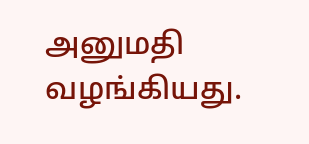அனுமதி வழங்கியது.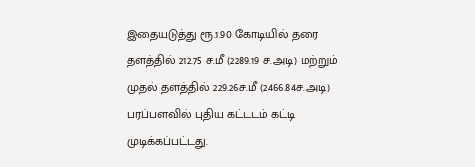இதையடுத்து ரூ.1.90 கோடியில் தரை தளத்தில் 212.75 ச.மீ (2289.19 ச.அடி) மற்றும் முதல் தளத்தில் 229.26ச.மீ (2466.84ச.அடி) பரப்பளவில் புதிய கட்டடம் கட்டி முடிக்கப்பட்டது.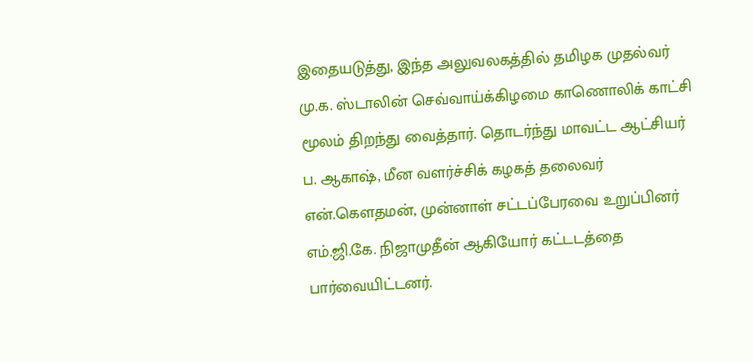இதையடுத்து, இந்த அலுவலகத்தில் தமிழக முதல்வர் மு.க. ஸ்டாலின் செவ்வாய்க்கிழமை காணொலிக் காட்சி மூலம் திறந்து வைத்தார். தொடர்ந்து மாவட்ட ஆட்சியர் ப. ஆகாஷ், மீன வளர்ச்சிக் கழகத் தலைவர் என்.கெளதமன், முன்னாள் சட்டப்பேரவை உறுப்பினர் எம்.ஜி.கே. நிஜாமுதீன் ஆகியோர் கட்டடத்தை பார்வையிட்டனர்.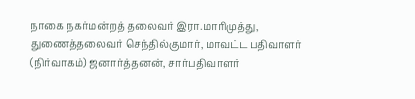நாகை நகர்மன்றத் தலைவர் இரா.மாரிமுத்து, துணைத்தலைவர் செந்தில்குமார், மாவட்ட பதிவாளர் (நிர்வாகம்) ஜனார்த்தனன், சார்பதிவாளர்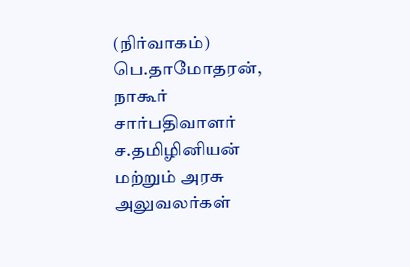(நிர்வாகம்) பெ.தாமோதரன், நாகூர் சார்பதிவாளர் ச.தமிழினியன் மற்றும் அரசு அலுவலர்கள்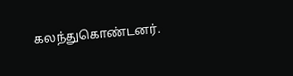கலந்துகொண்டனர்.